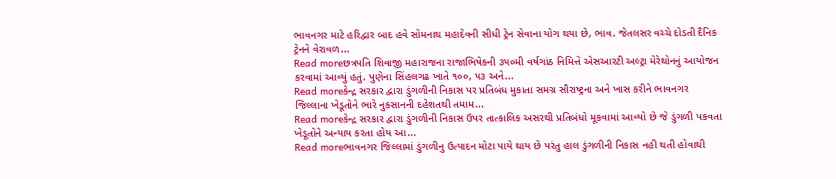ભાવનગર માટે હરિદ્વાર બાદ હવે સોમનાથ મહાદેવની સીધી ટ્રેન સેવાના યોગ થયા છે, ભાવ. જેતલસર વચ્ચે દોડતી દૈનિક ટ્રેનને વેરાવળ...
Read moreછત્રપતિ શિવાજી મહારાજના રાજાભિષેકની ૩૫૦મી વર્ષગાંઠ નિમિત્તે એસઆરટી અલ્ટ્રા મેરેથોનનું આયોજન કરવામાં આવ્યું હતું. પુણેના સિંહલગઢ ખાતે ૧૦૦, ૫૩ અને...
Read moreકેન્દ્ર સરકાર દ્વારા ડુંગળીની નિકાસ પર પ્રતિબંધ મુકાતા સમગ્ર સૌરાષ્ટ્રના અને ખાસ કરીને ભાવનગર જિલ્લાના ખેડૂતોને ભારે નુકસાનની દહેશતથી તમામ...
Read moreકેન્દ્ર સરકાર દ્વારા ડુંગળીની નિકાસ ઉપર તાત્કાલિક અસરથી પ્રતિબંધો મૂકવામાં આવ્યો છે જે ડુંગળી પકવતા ખેડૂતોને અન્યાય કરતા હોય આ...
Read moreભાવનગર જિલ્લામાં ડુંગળીનુ ઉત્પાદન મોટા પાયે થાય છે પરંતુ હાલ ડુંગળીની નિકાસ નહી થતી હોવાથી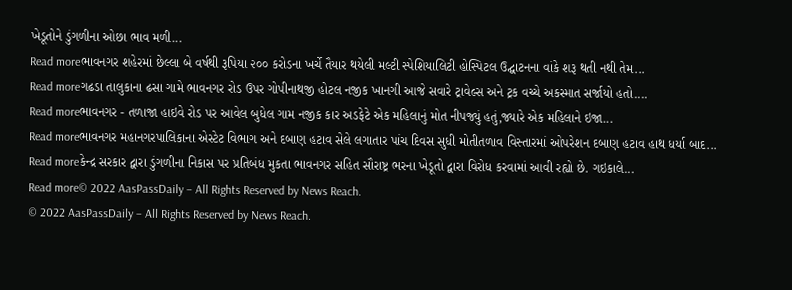ખેડૂતોને ડુંગળીના ઓછા ભાવ મળી...
Read moreભાવનગર શહેરમાં છેલ્લા બે વર્ષથી રૂપિયા ૨૦૦ કરોડના ખર્ચે તૈયાર થયેલી મલ્ટી સ્પેશિયાલિટી હોસ્પિટલ ઉદ્ઘાટનના વાંકે શરૂ થતી નથી તેમ...
Read moreગઢડા તાલુકાના ઢસા ગામે ભાવનગર રોડ ઉપર ગોપીનાથજી હોટલ નજીક ખાનગી આજે સવારે ટ્રાવેલ્સ અને ટ્રક વચ્ચે અકસ્માત સર્જાયો હતો....
Read moreભાવનગર - તળાજા હાઇવે રોડ પર આવેલ બુધેલ ગામ નજીક કાર અડફેટે એક મહિલાનું મોત નીપજ્યું હતું,જ્યારે એક મહિલાને ઇજા...
Read moreભાવનગર મહાનગરપાલિકાના એસ્ટેટ વિભાગ અને દબાણ હટાવ સેલે લગાતાર પાંચ દિવસ સુધી મોતીતળાવ વિસ્તારમાં ઓપરેશન દબાણ હટાવ હાથ ધર્યા બાદ...
Read moreકેન્દ્ર સરકાર દ્વારા ડુંગળીના નિકાસ પર પ્રતિબંધ મુકતા ભાવનગર સહિત સૌરાષ્ટ્ર ભરના ખેડૂતો દ્વારા વિરોધ કરવામાં આવી રહ્યો છે. ગઇકાલે...
Read more© 2022 AasPassDaily – All Rights Reserved by News Reach.
© 2022 AasPassDaily – All Rights Reserved by News Reach.